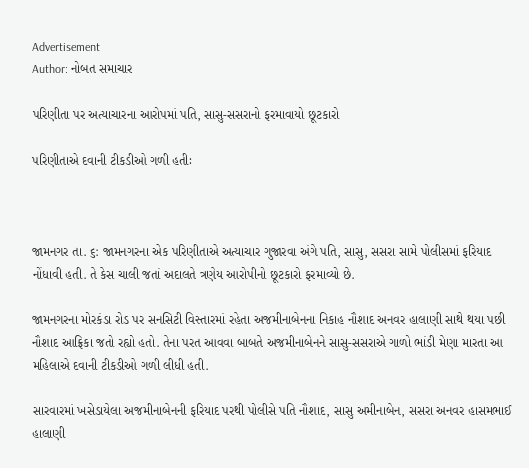Advertisement
Author: નોબત સમાચાર

પરિણીતા પર અત્યાચારના આરોપમાં પતિ, સાસુ-સસરાનો ફરમાવાયો છૂટકારો

પરિણીતાએ દવાની ટીકડીઓ ગળી હતીઃ



જામનગર તા. ૬: જામનગરના એક પરિણીતાએ અત્યાચાર ગુજારવા અંગે પતિ, સાસુ, સસરા સામે પોલીસમાં ફરિયાદ નોંધાવી હતી. તે કેસ ચાલી જતાં અદાલતે ત્રણેય આરોપીનો છૂટકારો ફરમાવ્યો છે.

જામનગરના મોરકંડા રોડ પર સનસિટી વિસ્તારમાં રહેતા અજમીનાબેનના નિકાહ નૌશાદ અનવર હાલાણી સાથે થયા પછી નૌશાદ આફ્રિકા જતો રહ્યો હતો. તેના પરત આવવા બાબતે અજમીનાબેનને સાસુ-સસરાએ ગાળો ભાંડી મેણા મારતા આ મહિલાએ દવાની ટીકડીઓ ગળી લીધી હતી.

સારવારમાં ખસેડાયેલા અજમીનાબેનની ફરિયાદ પરથી પોલીસે પતિ નૌશાદ, સાસુ અમીનાબેન, સસરા અનવર હાસમભાઈ હાલાણી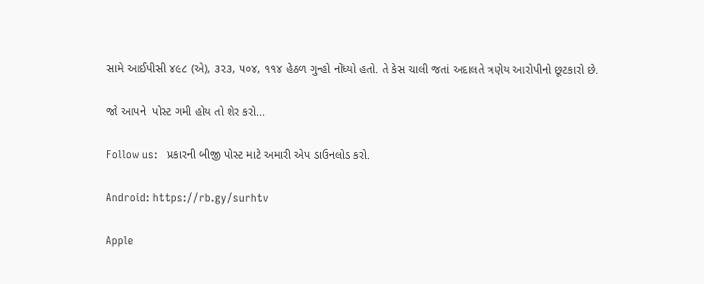સામે આઈપીસી ૪૯૮ (એ), ૩૨૩, ૫૦૪, ૧૧૪ હેઠળ ગુન્હો નોંધ્યો હતો. તે કેસ ચાલી જતાં અદાલતે ત્રણેય આરોપીનો છૂટકારો છે.

જો આપને  પોસ્ટ ગમી હોય તો શેર કરો...

Follow us:   પ્રકારની બીજી પોસ્ટ માટે અમારી એપ ડાઉનલોડ કરો.

Android: https://rb.gy/surhtv

Apple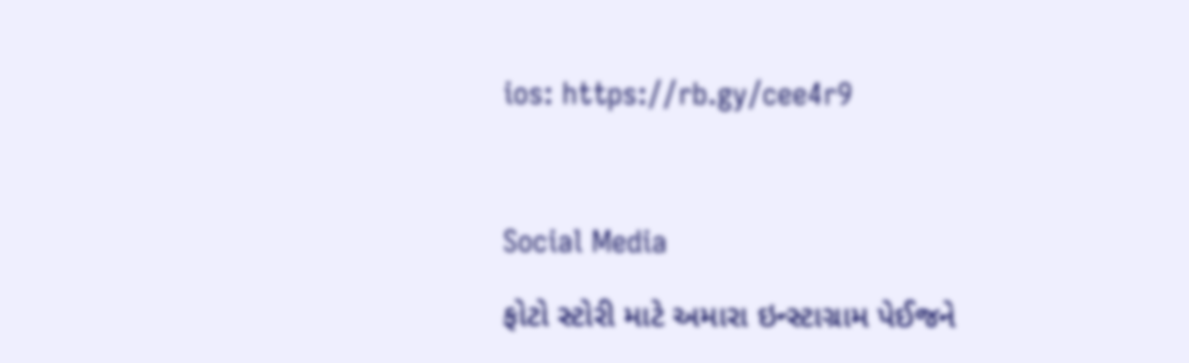ios: https://rb.gy/cee4r9



Social Media

ફોટો સ્ટોરી માટે અમારા ઇન્સ્ટાગ્રામ પેઈજને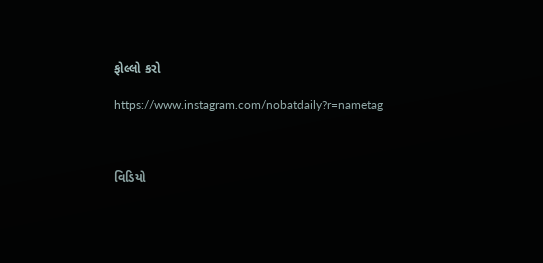ફોલ્લો કરો

https://www.instagram.com/nobatdaily?r=nametag



વિડિયો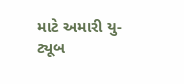માટે અમારી યુ-ટ્યૂબ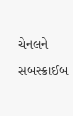ચેનલને સબસ્ક્રાઈબ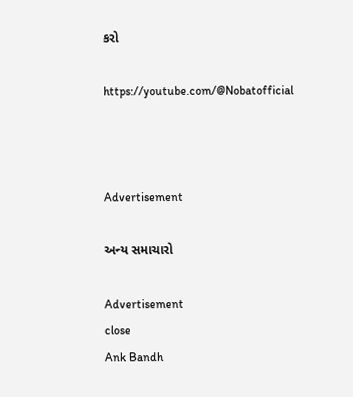કરો

https://youtube.com/@Nobatofficial



Advertisement

અન્ય સમાચારો

Advertisement
close
Ank Bandh